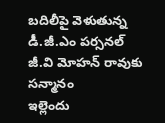బదిలీపై వెళుతున్న డీ.జీ.ఎం పర్సనల్ జీ.వి మోహన్ రావుకు సన్మానం
ఇల్లెందు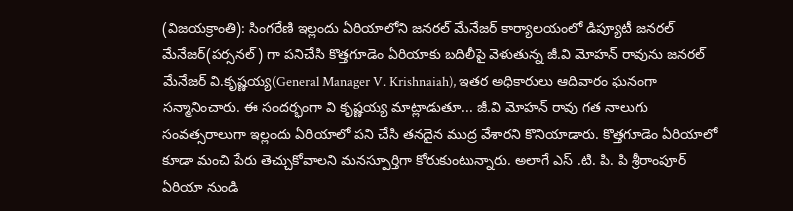(విజయక్రాంతి): సింగరేణి ఇల్లందు ఏరియాలోని జనరల్ మేనేజర్ కార్యాలయంలో డిప్యూటీ జనరల్ మేనేజర్(పర్సనల్) గా పనిచేసి కొత్తగూడెం ఏరియాకు బదిలీపై వెళుతున్న జీ.వి మోహన్ రావును జనరల్ మేనేజర్ వి.కృష్ణయ్య(General Manager V. Krishnaiah), ఇతర అధికారులు ఆదివారం ఘనంగా సన్మానించారు. ఈ సందర్భంగా వి కృష్ణయ్య మాట్లాడుతూ... జీ.వి మోహన్ రావు గత నాలుగు సంవత్సరాలుగా ఇల్లందు ఏరియాలో పని చేసి తనదైన ముద్ర వేశారని కొనియాడారు. కొత్తగూడెం ఏరియాలో కూడా మంచి పేరు తెచ్చుకోవాలని మనస్పూర్తిగా కోరుకుంటున్నారు. అలాగే ఎస్ .టి. పి. పి శ్రీరాంపూర్ ఏరియా నుండి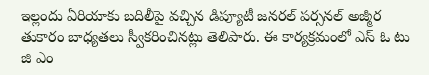ఇల్లందు ఏరియాకు బదిలీపై వచ్చిన డిప్యూటీ జనరల్ పర్సనల్ అజ్మీర తుకారం బాధ్యతలు స్వీకరించినట్లు తెలిపారు. ఈ కార్యక్రమంలో ఎస్ ఓ టు జి ఎం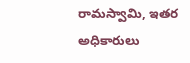రామస్వామి, ఇతర అధికారులు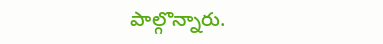పాల్గొన్నారు.